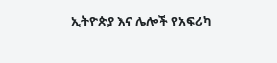ኢትዮጵያ እና ሌሎች የአፍሪካ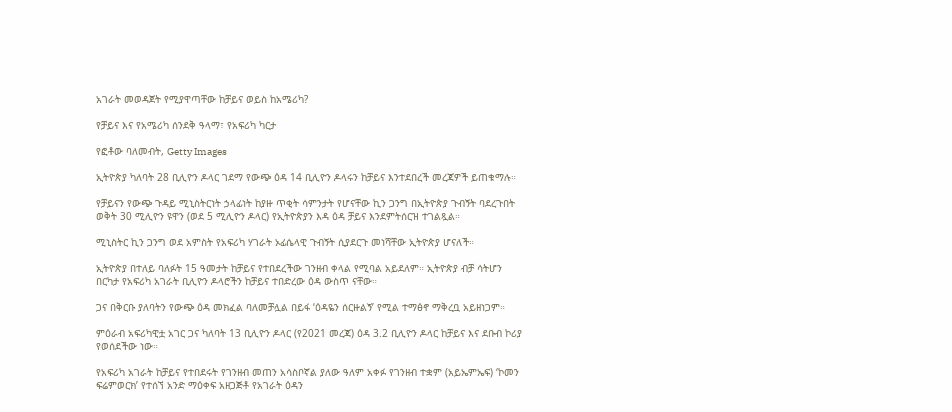አገራት መወዳጀት የሚያዋጣቸው ከቻይና ወይስ ከአሜሪካ?

የቻይና እና የአሜሪካ ሰንደቅ ዓላማ፣ የአፍሪካ ካርታ

የፎቶው ባለመብት, Getty Images

ኢትዮጵያ ካለባት 28 ቢሊዮን ዶላር ገደማ የውጭ ዕዳ 14 ቢሊዮን ዶላሩን ከቻይና እንተደበረች መረጃዎች ይጠቁማሉ።

የቻይናን የውጭ ጉዳይ ሚኒስትርነት ኃላፊነት ከያዙ ጥቂት ሳምንታት የሆናቸው ኪን ጋንግ በኢትዮጵያ ጉብኝት ባደረጉበት ወቅት 30 ሚሊዮን ዩዋን (ወደ 5 ሚሊዮን ዶላር) የኢትዮጵያን እዳ ዕዳ ቻይና እንደምትሰርዝ ተገልጿል።

ሚኒስትር ኪን ጋንግ ወደ አምስት የአፍሪካ ሃገራት ኦፊሴላዊ ጉብኝት ሲያደርጉ መነሻቸው ኢትዮጵያ ሆናለች።

ኢትዮጵያ በተለይ ባለፉት 15 ዓመታት ከቻይና የተበደረችው ገንዘብ ቀላል የሚባል አይደለም። ኢትዮጵያ ብቻ ሳትሆን በርካታ የአፍሪካ አገራት ቢሊዮን ዶላሮችን ከቻይና ተበድረው ዕዳ ውስጥ ናቸው።

ጋና በቅርቡ ያለባትን የውጭ ዕዳ መክፈል ባለመቻሏል በይፋ ‘ዕዳዬን ሰርዙልኝ’ የሚል ተማፅኖ ማቅረቧ አይዘነጋም።

ምዕራብ አፍሪካዊቷ አገር ጋና ካለባት 13 ቢሊዮን ዶላር (የ2021 መረጃ) ዕዳ 3.2 ቢሊዮን ዶላር ከቻይና እና ደቡብ ኮሪያ የወሰደችው ነው።

የአፍሪካ አገራት ከቻይና የተበደሩት የገንዘብ መጠን አሳስቦኛል ያለው ዓለም አቀፉ የገንዘብ ተቋም (አይኤምኤፍ) ‘ኮመን ፍሬምወርክ’ የተሰኘ አንድ ማዕቀፍ አዘጋጅቶ የአገራት ዕዳን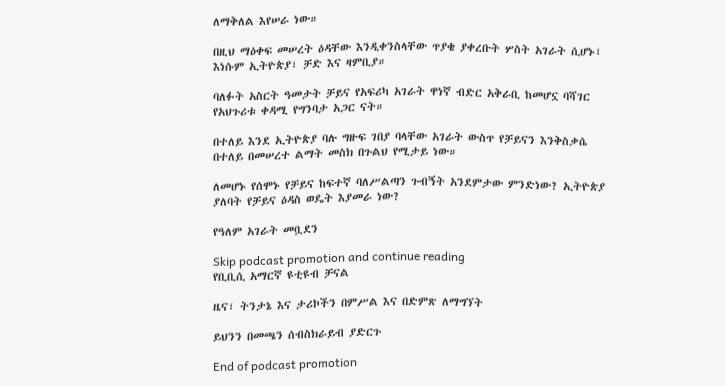ለማቅለል እየሠራ ነው።

በዚህ ማዕቀፍ መሠረት ዕዳቸው እንዲቀንስላቸው ጥያቄ ያቀረቡት ሦስት አገራት ሲሆኑ፣ እነሱም ኢትዮጵያ፣ ቻድ እና ዛምቢያ።

ባለፉት አስርት ዓመታት ቻይና የአፍሪካ አገራት ዋነኛ ብድር አቅራቢ ከመሆኗ ባሻገር የአህጉሪቱ ቀዳሚ የግንባታ አጋር ናት።

በተለይ እንደ ኢትዮጵያ ባሉ ግዙፍ ገበያ ባላቸው አገራት ውስጥ የቻይናን እንቅስቃሴ በተለይ በመሠረተ ልማት መስክ በጉልህ የሚታይ ነው።

ለመሆኑ የሰሞኑ የቻይና ከፍተኛ ባለሥልጣን ጉብኝት አንደምታው ምንድነው? ኢትዮጵያ ያለባት የቻይና ዕዳስ ወዴት እያመራ ነው?

የዓለም አገራት መቧደን

Skip podcast promotion and continue reading
የቢቢሲ አማርኛ ዩቲዩብ ቻናል

ዜና፣ ትንታኔ እና ታሪኮችን በምሥል እና በድምጽ ለማግኘት

ይህንን በመጫን ሰብስክራይብ ያድርጉ

End of podcast promotion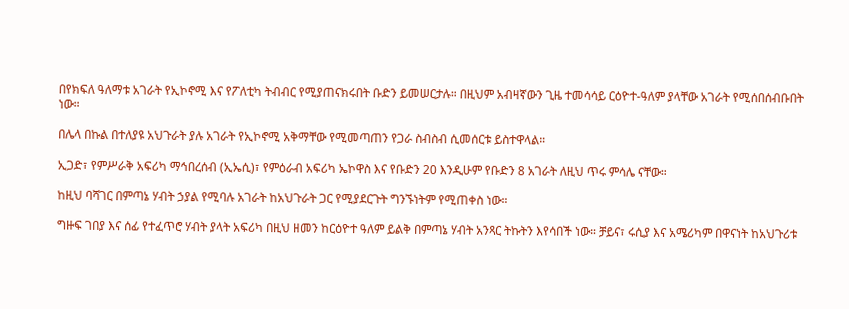በየክፍለ ዓለማቱ አገራት የኢኮኖሚ እና የፖለቲካ ትብብር የሚያጠናክሩበት ቡድን ይመሠርታሉ። በዚህም አብዛኛውን ጊዜ ተመሳሳይ ርዕዮተ-ዓለም ያላቸው አገራት የሚሰበሰብቡበት ነው።

በሌላ በኩል በተለያዩ አህጉራት ያሉ አገራት የኢኮኖሚ አቅማቸው የሚመጣጠን የጋራ ስብስብ ሲመሰርቱ ይስተዋላል።

ኢጋድ፣ የምሥራቅ አፍሪካ ማኅበረሰብ (ኢኤሲ)፣ የምዕራብ አፍሪካ ኤኮዋስ እና የቡድን 20 እንዲሁም የቡድን 8 አገራት ለዚህ ጥሩ ምሳሌ ናቸው።

ከዚህ ባሻገር በምጣኔ ሃብት ኃያል የሚባሉ አገራት ከአህጉራት ጋር የሚያደርጉት ግንኙነትም የሚጠቀስ ነው።

ግዙፍ ገበያ እና ሰፊ የተፈጥሮ ሃብት ያላት አፍሪካ በዚህ ዘመን ከርዕዮተ ዓለም ይልቅ በምጣኔ ሃብት አንጻር ትኩትን እየሳበች ነው። ቻይና፣ ሩሲያ እና አሜሪካም በዋናነት ከአህጉሪቱ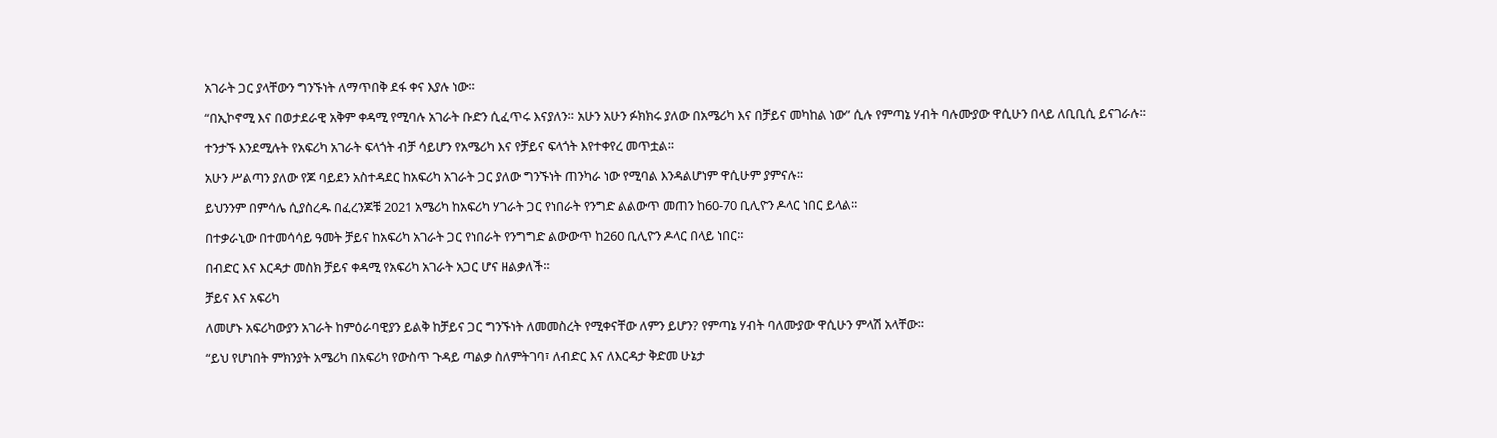አገራት ጋር ያላቸውን ግንኙነት ለማጥበቅ ደፋ ቀና እያሉ ነው።

“በኢኮኖሚ እና በወታደራዊ አቅም ቀዳሚ የሚባሉ አገራት ቡድን ሲፈጥሩ እናያለን። አሁን አሁን ፉክክሩ ያለው በአሜሪካ እና በቻይና መካከል ነው” ሲሉ የምጣኔ ሃብት ባሉሙያው ዋሲሁን በላይ ለቢቢሲ ይናገራሉ።

ተንታኙ እንደሚሉት የአፍሪካ አገራት ፍላጎት ብቻ ሳይሆን የአሜሪካ እና የቻይና ፍላጎት እየተቀየረ መጥቷል።

አሁን ሥልጣን ያለው የጆ ባይደን አስተዳደር ከአፍሪካ አገራት ጋር ያለው ግንኙነት ጠንካራ ነው የሚባል እንዳልሆነም ዋሲሁም ያምናሉ።

ይህንንም በምሳሌ ሲያስረዱ በፈረንጆቹ 2021 አሜሪካ ከአፍሪካ ሃገራት ጋር የነበራት የንግድ ልልውጥ መጠን ከ60-70 ቢሊዮን ዶላር ነበር ይላል።

በተቃራኒው በተመሳሳይ ዓመት ቻይና ከአፍሪካ አገራት ጋር የነበራት የንግግድ ልውውጥ ከ260 ቢሊዮን ዶላር በላይ ነበር።

በብድር እና እርዳታ መስክ ቻይና ቀዳሚ የአፍሪካ አገራት አጋር ሆና ዘልቃለች።

ቻይና እና አፍሪካ

ለመሆኑ አፍሪካውያን አገራት ከምዕራባዊያን ይልቅ ከቻይና ጋር ግንኙነት ለመመስረት የሚቀናቸው ለምን ይሆን? የምጣኔ ሃብት ባለሙያው ዋሲሁን ምላሽ አላቸው።

“ይህ የሆነበት ምክንያት አሜሪካ በአፍሪካ የውስጥ ጉዳይ ጣልቃ ስለምትገባ፣ ለብድር እና ለእርዳታ ቅድመ ሁኔታ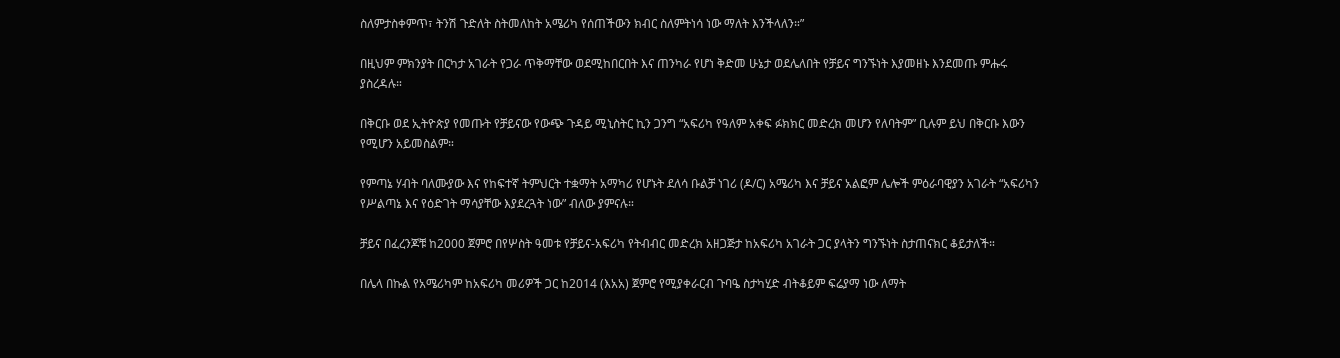ስለምታስቀምጥ፣ ትንሽ ጉድለት ስትመለከት አሜሪካ የሰጠችውን ክብር ስለምትነሳ ነው ማለት እንችላለን።”

በዚህም ምክንያት በርካታ አገራት የጋራ ጥቅማቸው ወደሚከበርበት እና ጠንካራ የሆነ ቅድመ ሁኔታ ወደሌለበት የቻይና ግንኙነት እያመዘኑ እንደመጡ ምሑሩ ያስረዳሉ።

በቅርቡ ወደ ኢትዮጵያ የመጡት የቻይናው የውጭ ጉዳይ ሚኒስትር ኪን ጋንግ “አፍሪካ የዓለም አቀፍ ፉክክር መድረክ መሆን የለባትም” ቢሉም ይህ በቅርቡ እውን የሚሆን አይመስልም።

የምጣኔ ሃብት ባለሙያው እና የከፍተኛ ትምህርት ተቋማት አማካሪ የሆኑት ደለሳ ቡልቻ ነገሪ (ዶ/ር) አሜሪካ እና ቻይና አልፎም ሌሎች ምዕራባዊያን አገራት “አፍሪካን የሥልጣኔ እና የዕድገት ማሳያቸው እያደረጓት ነው” ብለው ያምናሉ።

ቻይና በፈረንጆቹ ከ2000 ጀምሮ በየሦስት ዓመቱ የቻይና-አፍሪካ የትብብር መድረክ አዘጋጅታ ከአፍሪካ አገራት ጋር ያላትን ግንኙነት ስታጠናክር ቆይታለች።

በሌላ በኩል የአሜሪካም ከአፍሪካ መሪዎች ጋር ከ2014 (እአአ) ጀምሮ የሚያቀራርብ ጉባዔ ስታካሂድ ብትቆይም ፍሬያማ ነው ለማት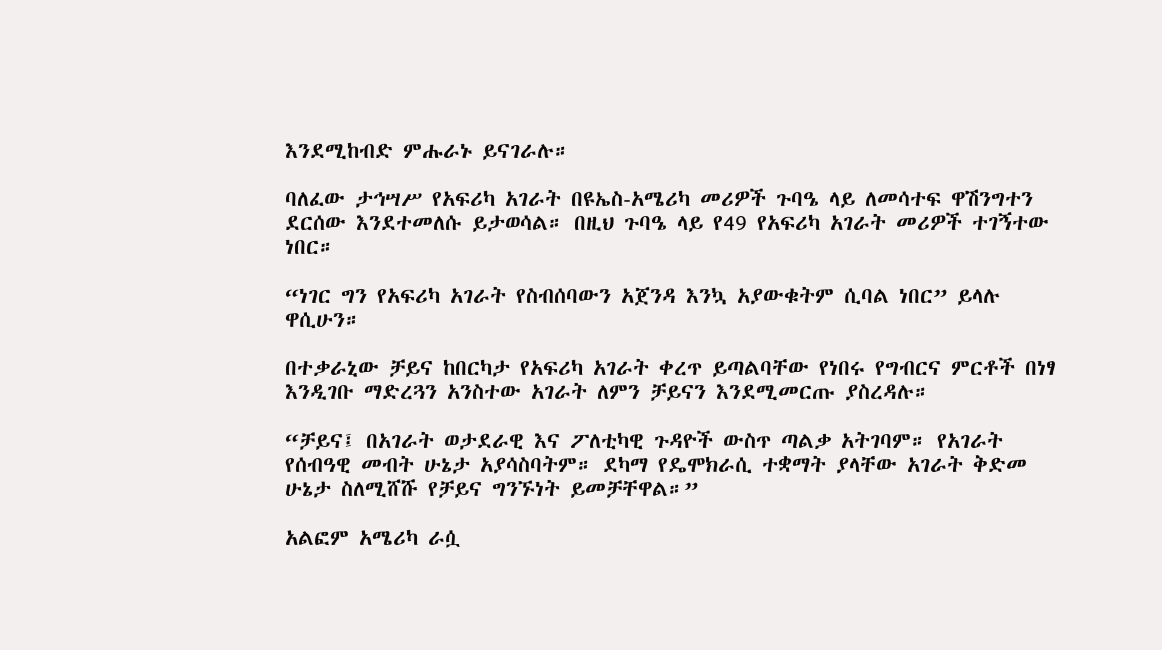እንደሚከብድ ምሑራኑ ይናገራሉ።

ባለፈው ታኅሣሥ የአፍሪካ አገራት በዩኤስ-አሜሪካ መሪዎች ጉባዔ ላይ ለመሳተፍ ዋሽንግተን ደርሰው እንደተመለሱ ይታወሳል። በዚህ ጉባዔ ላይ የ49 የአፍሪካ አገራት መሪዎች ተገኝተው ነበር።

“ነገር ግን የአፍሪካ አገራት የስብሰባውን አጀንዳ እንኳ አያውቁትም ሲባል ነበር” ይላሉ ዋሲሁን።

በተቃራኒው ቻይና ከበርካታ የአፍሪካ አገራት ቀረጥ ይጣልባቸው የነበሩ የግብርና ምርቶች በነፃ እንዲገቡ ማድረጓን አንስተው አገራት ለምን ቻይናን እንደሚመርጡ ያስረዳሉ።

“ቻይና፤ በአገራት ወታደራዊ እና ፖለቲካዊ ጉዳዮች ውስጥ ጣልቃ አትገባም። የአገራት የሰብዓዊ መብት ሁኔታ አያሳስባትም። ደካማ የዴሞክራሲ ተቋማት ያላቸው አገራት ቅድመ ሁኔታ ስለሚሸሹ የቻይና ግንኙነት ይመቻቸዋል።”

አልፎም አሜሪካ ራሷ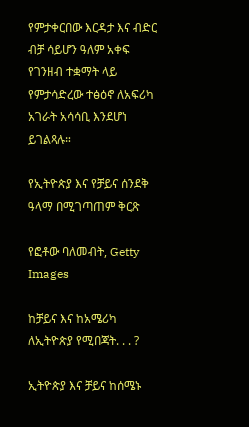የምታቀርበው እርዳታ እና ብድር ብቻ ሳይሆን ዓለም አቀፍ የገንዘብ ተቋማት ላይ የምታሳድረው ተፅዕኖ ለአፍሪካ አገራት አሳሳቢ እንደሆነ ይገልጻሉ።

የኢትዮጵያ እና የቻይና ሰንደቅ ዓላማ በሚገጣጠም ቅርጽ

የፎቶው ባለመብት, Getty Images

ከቻይና እና ከአሜሪካ ለኢትዮጵያ የሚበጃት. . . ?

ኢትዮጵያ እና ቻይና ከሰሜኑ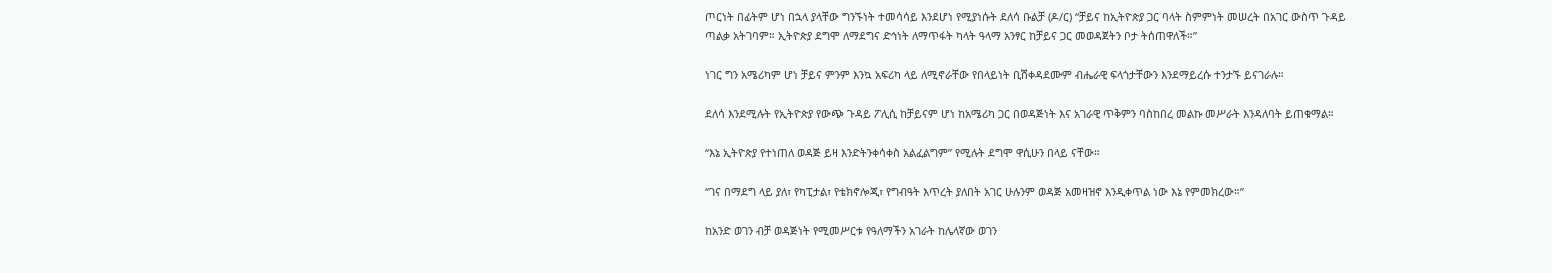ጦርነት በፊትም ሆነ በኋላ ያላቸው ግንኙነት ተመሳሳይ እንደሆነ የሚያነሱት ደለሳ ቡልቻ (ዶ/ር) “ቻይና ከኢትዮጵያ ጋር ባላት ስምምነት መሠረት በአገር ውስጥ ጉዳይ ጣልቃ አትገባም። ኢትዮጵያ ደግሞ ለማደግና ድኅነት ለማጥፋት ካላት ዓላማ አንፃር ከቻይና ጋር መወዳጀትን ቦታ ትሰጠዋለች።”

ነገር ግን አሜሪካም ሆነ ቻይና ምንም እንኳ አፍሪካ ላይ ለሚኖራቸው የበላይነት ቢሽቀዳደሙም ብሔራዊ ፍላጎታቸውን እንደማይረሱ ተንታኙ ይናገራሉ።

ደለሳ እንደሚሉት የኢትዮጵያ የውጭ ጉዳይ ፖሊሲ ከቻይናም ሆነ ከአሜሪካ ጋር በወዳጅነት እና አገራዊ ጥቅምን ባስከበረ መልኩ መሥራት እንዳለባት ይጠቁማል።

“እኔ ኢትዮጵያ የተነጠለ ወዳጅ ይዛ እንድትንቀሳቀስ አልፈልግም” የሚሉት ደግሞ ዋሲሁን በላይ ናቸው።

“ገና በማደግ ላይ ያለ፣ የካፒታል፣ የቴክኖሎጂ፣ የግብዓት እጥረት ያለበት አገር ሁሉንም ወዳጅ አመዛዝኖ እንዲቀጥል ነው እኔ የምመክረው።”

ከአንድ ወገን ብቻ ወዳጅነት የሚመሥርቱ የዓለማችን አገራት ከሌላኛው ወገን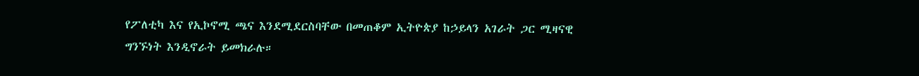የፖለቲካ እና የኢኮኖሚ ጫና እንደሚደርስባቸው በመጠቆም ኢትዮጵያ ከኃይላን አገራት ጋር ሚዛናዊ ግንኙነት እንዲኖራት ይመክራሉ።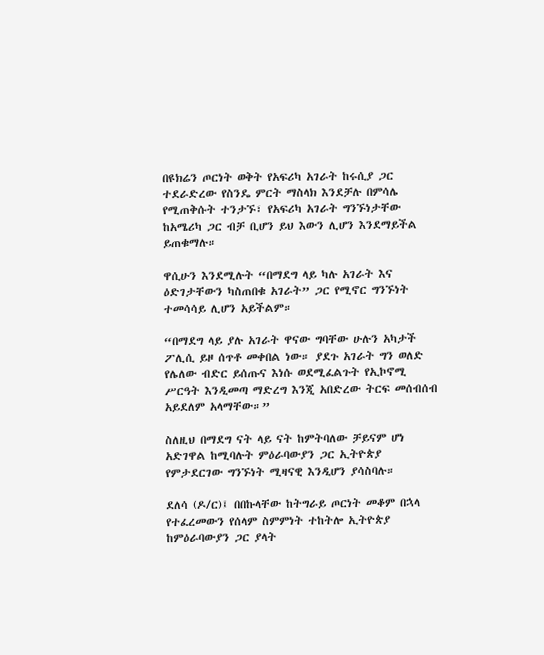በዩክሬን ጦርነት ወቅት የአፍሪካ አገራት ከሩሲያ ጋር ተደራድረው የስንዴ ምርት ማስላክ እንደቻሉ በምሳሌ የሚጠቅሱት ተንታኙ፣ የአፍሪካ አገራት ግንኙነታቸው ከአሜሪካ ጋር ብቻ ቢሆን ይህ እውን ሊሆን እንደማይችል ይጠቁማሉ።

ዋሲሁን እንደሚሉት “በማደግ ላይ ካሉ አገራት እና ዕድገታቸውን ካስጠበቁ አገራት” ጋር የሚኖር ግንኙነት ተመሳሳይ ሊሆን አይችልም።

“በማደግ ላይ ያሉ አገራት ዋናው ግባቸው ሁሉን አካታች ፖሊሲ ይዞ ሰጥቶ መቀበል ነው። ያደጉ አገራት ግን ወለድ የሌለው ብድር ይሰጡና እነሱ ወደሚፈልጉት የኢኮኖሚ ሥርዓት እንዲመጣ ማድረግ እንጂ አበድረው ትርፍ መሰብሰብ አይደለም አላማቸው።”

ስለዚህ በማደግ ናት ላይ ናት ከምትባለው ቻይናም ሆነ አድገዋል ከሚባሉት ምዕራባውያን ጋር ኢትዮጵያ የምታደርገው ግንኙነት ሚዛናዊ እንዲሆን ያሳስባሉ።

ደለሳ (ዶ/ር)፤ በበኩላቸው ከትግራይ ጦርነት መቆም በኋላ የተፈረመውን የሰላም ስምምነት ተከትሎ ኢትዮጵያ ከምዕራባውያን ጋር ያላት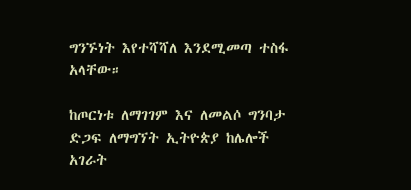ግንኙነት እየተሻሻለ እንደሚመጣ ተስፋ አላቸው።

ከጦርነቱ ለማገገም እና ለመልሶ ግንባታ ድጋፍ ለማግኘት ኢትዮጵያ ከሌሎች አገራት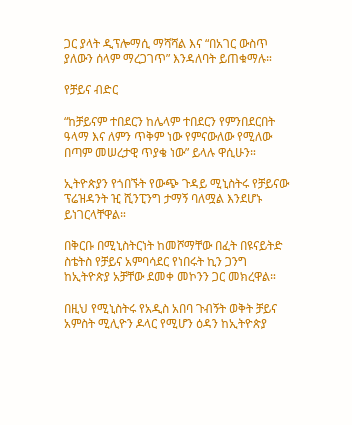ጋር ያላት ዲፕሎማሲ ማሻሻል እና “በአገር ውስጥ ያለውን ሰላም ማረጋገጥ” እንዳለባት ይጠቁማሉ።

የቻይና ብድር

“ከቻይናም ተበደርን ከሌላም ተበደርን የምንበደርበት ዓላማ እና ለምን ጥቅም ነው የምናውለው የሚለው በጣም መሠረታዊ ጥያቄ ነው” ይላሉ ዋሲሁን።

ኢትዮጵያን የጎበኙት የውጭ ጉዳይ ሚኒስትሩ የቻይናው ፕሬዝዳንት ዢ ሺንፒንግ ታማኝ ባለሟል እንደሆኑ ይነገርላቸዋል።

በቅርቡ በሚኒስትርነት ከመሾማቸው በፈት በዩናይትድ ስቴትስ የቻይና አምባሳደር የነበሩት ኪን ጋንግ ከኢትዮጵያ አቻቸው ደመቀ መኮንን ጋር መክረዋል።

በዚህ የሚኒስትሩ የአዲስ አበባ ጉብኝት ወቅት ቻይና አምስት ሚሊዮን ዶላር የሚሆን ዕዳን ከኢትዮጵያ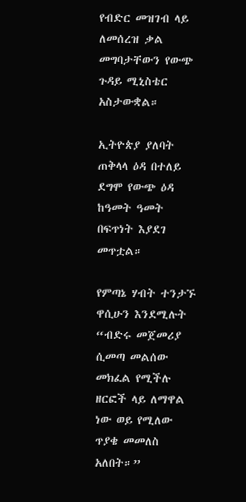የብድር መዝገብ ላይ ለመሰረዝ ቃል መግባታቸውን የውጭ ጉዳይ ሚኒስቴር አስታውቋል።

ኢትዮጵያ ያለባት ጠቅላላ ዕዳ በተለይ ደግሞ የውጭ ዕዳ ከዓመት ዓመት በፍጥነት እያደገ መጥቷል።

የምጣኔ ሃብት ተንታኙ ዋሲሁን እንደሚሉት “ብድሩ መጀመሪያ ሲመጣ መልሰው መክፈል የሚችሉ ዘርፎች ላይ ለማዋል ነው ወይ የሚለው ጥያቄ መመለስ አለበት።”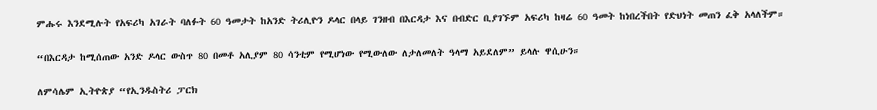ምሑሩ እንደሚሉት የአፍሪካ አገራት ባለፉት 60 ዓመታት ከአንድ ትሪሊዮን ዶላር በላይ ገንዘብ በእርዳታ እና በብድር ቢያገኙም አፍሪካ ከዛሬ 60 ዓመት ከነበረችበት የድህነት መጠን ፈቅ አላለችም።

“በእርዳታ ከሚሰጠው አንድ ዶላር ውስጥ 80 በመቶ አሊያም 80 ሳንቲም የሚሆነው የሚውለው ለታለመለት ዓላማ አይደለም” ይላሉ ዋሲሁን።

ለምሳሌም ኢትዮጵያ “የኢንዱስትሪ ፓርክ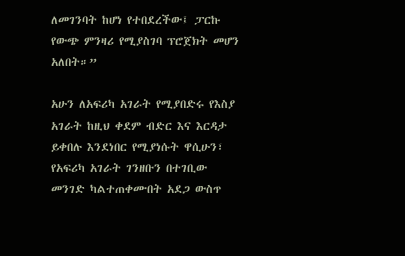ለመገንባት ከሆነ የተበደረችው፤ ፓርኩ የውጭ ምንዛሪ የሚያስገባ ፕሮጀክት መሆን አለበት።”

አሁን ለአፍሪካ አገራት የሚያበድሩ የእስያ አገራት ከዚህ ቀደም ብድር እና እርዳታ ይቀበሉ እንደነበር የሚያነሱት ዋሲሁን፣ የአፍሪካ አገራት ገንዘቡን በተገቢው መንገድ ካልተጠቀሙበት አደጋ ውስጥ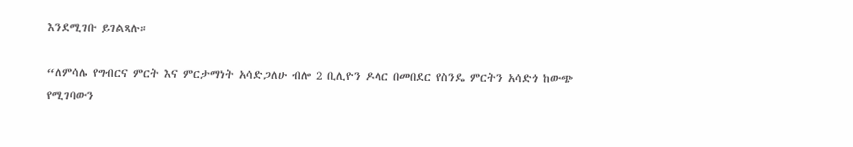እንደሚገቡ ይገልጻሉ።

“ለምሳሌ የግብርና ምርት እና ምርታማነት አሳድጋለሁ ብሎ 2 ቢሊዮን ዶላር በመበደር የስንዴ ምርትን አሳድጎ ከውጭ የሚገባውን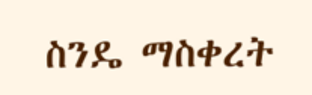ስንዴ ማስቀረት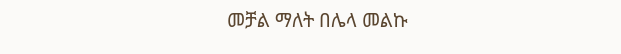መቻል ማለት በሌላ መልኩ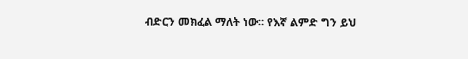ብድርን መክፈል ማለት ነው። የእኛ ልምድ ግን ይህ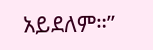አይደለም።”